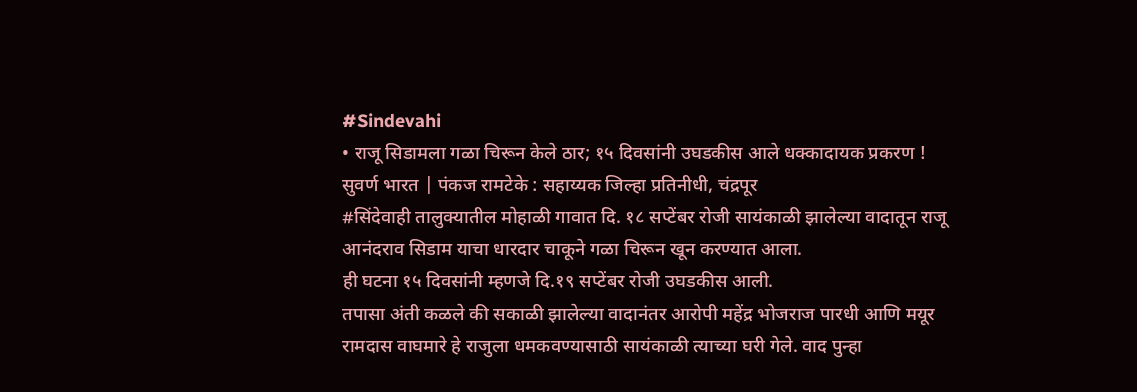#Sindevahi
• राजू सिडामला गळा चिरून केले ठार; १५ दिवसांनी उघडकीस आले धक्कादायक प्रकरण !
सुवर्ण भारत | पंकज रामटेके : सहाय्यक जिल्हा प्रतिनीधी, चंद्रपूर
#सिंदेवाही तालुक्यातील मोहाळी गावात दि. १८ सप्टेंबर रोजी सायंकाळी झालेल्या वादातून राजू आनंदराव सिडाम याचा धारदार चाकूने गळा चिरून खून करण्यात आला.
ही घटना १५ दिवसांनी म्हणजे दि.१९ सप्टेंबर रोजी उघडकीस आली.
तपासा अंती कळले की सकाळी झालेल्या वादानंतर आरोपी महेंद्र भोजराज पारधी आणि मयूर रामदास वाघमारे हे राजुला धमकवण्यासाठी सायंकाळी त्याच्या घरी गेले. वाद पुन्हा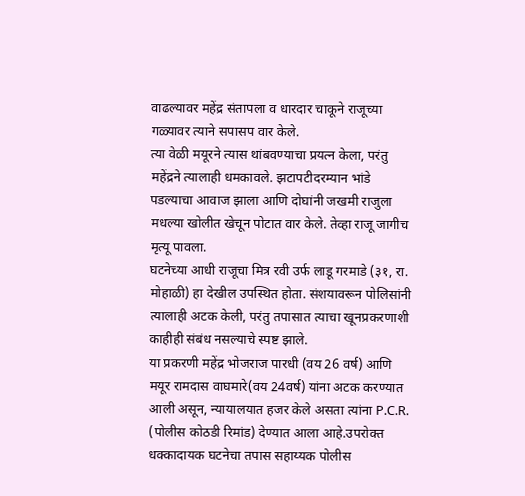वाढल्यावर महेंद्र संतापला व धारदार चाकूने राजूच्या गळ्यावर त्याने सपासप वार केले.
त्या वेळी मयूरने त्यास थांबवण्याचा प्रयत्न केला, परंतु महेंद्रने त्यालाही धमकावले. झटापटीदरम्यान भांडे पडल्याचा आवाज झाला आणि दोघांनी जखमी राजुला मधल्या खोलीत खेचून पोटात वार केले. तेव्हा राजू जागीच मृत्यू पावला.
घटनेच्या आधी राजूचा मित्र रवी उर्फ लाडू गरमाडे (३१, रा. मोहाळी) हा देखील उपस्थित होता. संशयावरून पोलिसांनी त्यालाही अटक केली, परंतु तपासात त्याचा खूनप्रकरणाशी काहीही संबंध नसल्याचे स्पष्ट झाले.
या प्रकरणी महेंद्र भोजराज पारधी (वय 26 वर्ष) आणि मयूर रामदास वाघमारे(वय 24वर्ष) यांना अटक करण्यात आली असून, न्यायालयात हजर केले असता त्यांना P.C.R.
(पोलीस कोठडी रिमांड) देण्यात आला आहे.उपरोक्त धक्कादायक घटनेचा तपास सहाय्यक पोलीस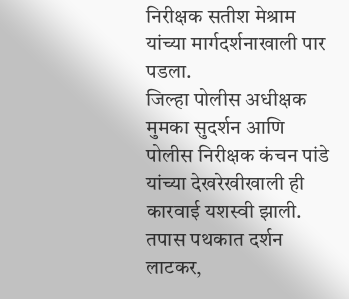निरीक्षक सतीश मेश्राम यांच्या मार्गदर्शनाखाली पार पडला.
जिल्हा पोलीस अधीक्षक मुमका सुदर्शन आणि पोलीस निरीक्षक कंचन पांडे यांच्या देखरेखीखाली ही कारवाई यशस्वी झाली.
तपास पथकात दर्शन लाटकर,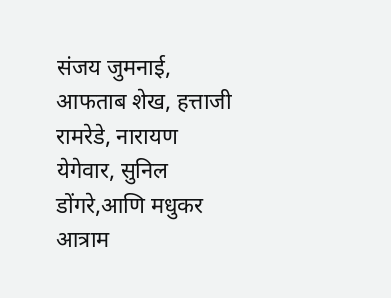संजय जुमनाई, आफताब शेख, हत्ताजी रामरेडे, नारायण येगेवार, सुनिल डोंगरे,आणि मधुकर आत्राम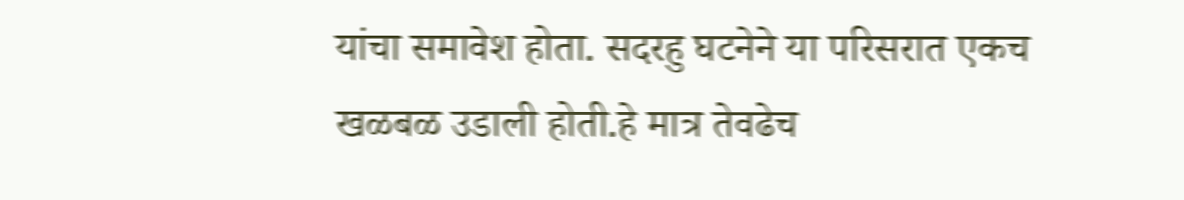यांचा समावेश होता. सदरहु घटनेने या परिसरात एकच खळबळ उडाली होती.हे मात्र तेवढेच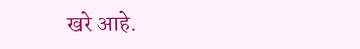खरे आहे.